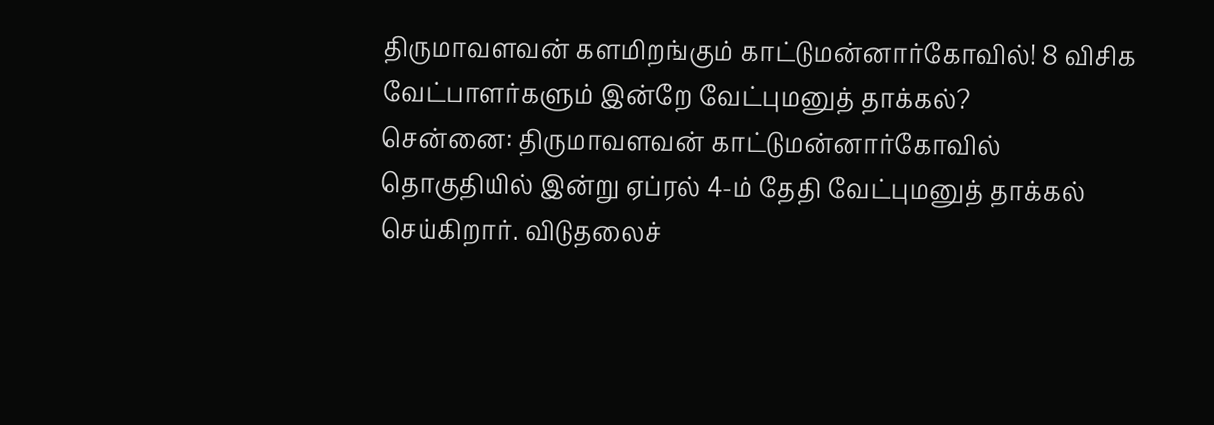திருமாவளவன் களமிறங்கும் காட்டுமன்னார்கோவில்! 8 விசிக வேட்பாளர்களும் இன்றே வேட்புமனுத் தாக்கல்?
சென்னை: திருமாவளவன் காட்டுமன்னார்கோவில் தொகுதியில் இன்று ஏப்ரல் 4-ம் தேதி வேட்புமனுத் தாக்கல் செய்கிறார். விடுதலைச்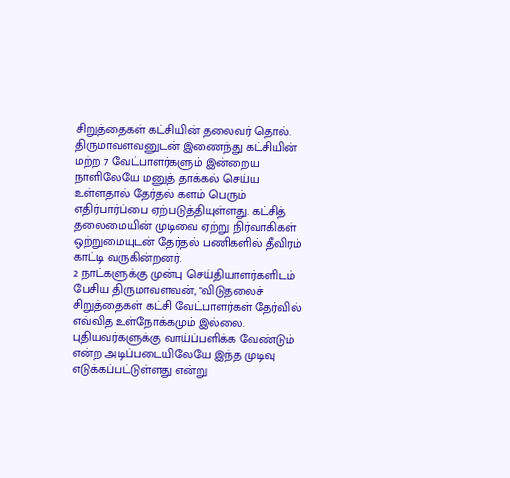சிறுத்தைகள் கட்சியின் தலைவர் தொல். திருமாவளவனுடன் இணைந்து கட்சியின் மற்ற 7 வேட்பாளர்களும் இன்றைய நாளிலேயே மனுத் தாக்கல் செய்ய உள்ளதால் தேர்தல் களம் பெரும் எதிர்பார்ப்பை ஏற்படுத்தியுள்ளது. கட்சித் தலைமையின் முடிவை ஏற்று நிர்வாகிகள் ஒற்றுமையுடன் தேர்தல் பணிகளில் தீவிரம் காட்டி வருகின்றனர்.
2 நாட்களுக்கு முன்பு செய்தியாளர்களிடம் பேசிய திருமாவளவன், "விடுதலைச் சிறுத்தைகள் கட்சி வேட்பாளர்கள் தேர்வில் எவ்வித உள்நோக்கமும் இல்லை. புதியவர்களுக்கு வாய்ப்பளிக்க வேண்டும் என்ற அடிப்படையிலேயே இந்த முடிவு எடுக்கப்பட்டுள்ளது என்று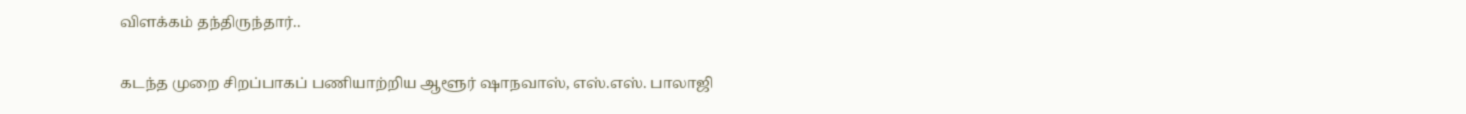விளக்கம் தந்திருந்தார்..

கடந்த முறை சிறப்பாகப் பணியாற்றிய ஆளூர் ஷாநவாஸ், எஸ்.எஸ். பாலாஜி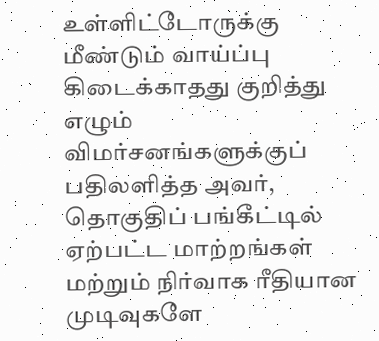உள்ளிட்டோருக்கு மீண்டும் வாய்ப்பு கிடைக்காதது குறித்து எழும் விமர்சனங்களுக்குப் பதிலளித்த அவர், தொகுதிப் பங்கீட்டில் ஏற்பட்ட மாற்றங்கள் மற்றும் நிர்வாக ரீதியான முடிவுகளே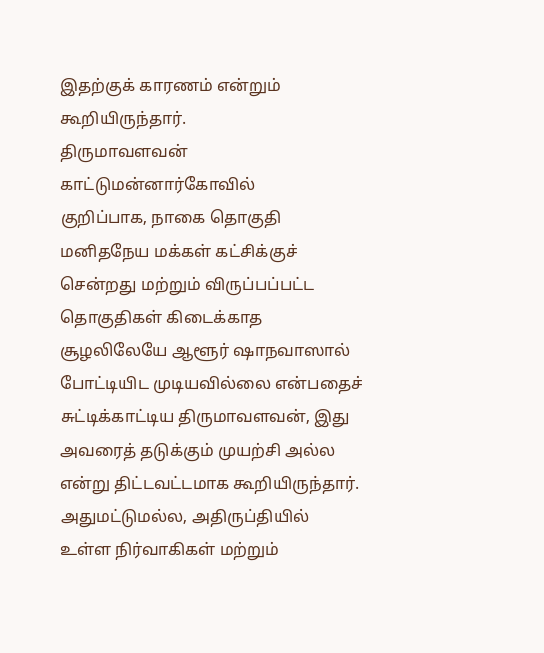இதற்குக் காரணம் என்றும் கூறியிருந்தார்.
திருமாவளவன் காட்டுமன்னார்கோவில்
குறிப்பாக, நாகை தொகுதி மனிதநேய மக்கள் கட்சிக்குச் சென்றது மற்றும் விருப்பப்பட்ட தொகுதிகள் கிடைக்காத சூழலிலேயே ஆளூர் ஷாநவாஸால் போட்டியிட முடியவில்லை என்பதைச் சுட்டிக்காட்டிய திருமாவளவன், இது அவரைத் தடுக்கும் முயற்சி அல்ல என்று திட்டவட்டமாக கூறியிருந்தார்.
அதுமட்டுமல்ல, அதிருப்தியில் உள்ள நிர்வாகிகள் மற்றும்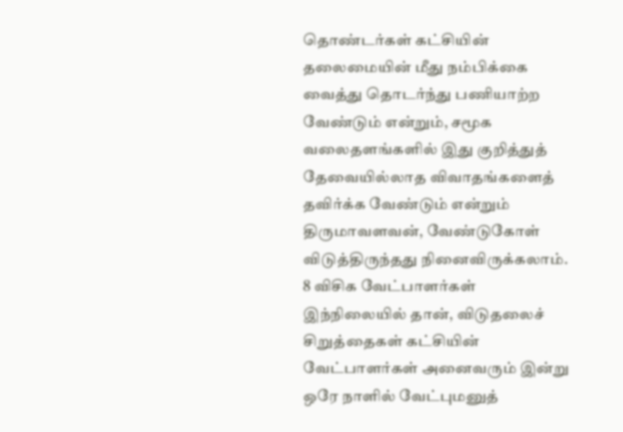தொண்டர்கள் கட்சியின் தலைமையின் மீது நம்பிக்கை வைத்து தொடர்ந்து பணியாற்ற வேண்டும் என்றும், சமூக வலைதளங்களில் இது குறித்துத் தேவையில்லாத விவாதங்களைத் தவிர்க்க வேண்டும் என்றும் திருமாவளவன், வேண்டுகோள் விடுத்திருந்தது நினைவிருக்கலாம்.
8 விசிக வேட்பாளர்கள்
இந்நிலையில் தான், விடுதலைச் சிறுத்தைகள் கட்சியின் வேட்பாளர்கள் அனைவரும் இன்று ஒரே நாளில் வேட்புமனுத்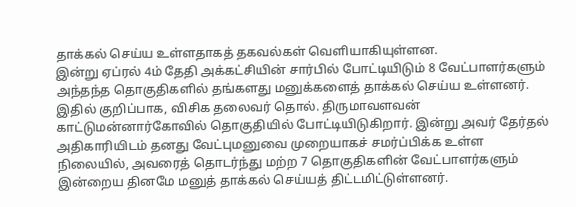தாக்கல் செய்ய உள்ளதாகத் தகவல்கள் வெளியாகியுள்ளன.
இன்று ஏப்ரல் 4ம் தேதி அக்கட்சியின் சார்பில் போட்டியிடும் 8 வேட்பாளர்களும் அந்தந்த தொகுதிகளில் தங்களது மனுக்களைத் தாக்கல் செய்ய உள்ளனர்.
இதில் குறிப்பாக, விசிக தலைவர் தொல். திருமாவளவன் காட்டுமன்னார்கோவில் தொகுதியில் போட்டியிடுகிறார். இன்று அவர் தேர்தல் அதிகாரியிடம் தனது வேட்புமனுவை முறையாகச் சமர்ப்பிக்க உள்ள நிலையில், அவரைத் தொடர்ந்து மற்ற 7 தொகுதிகளின் வேட்பாளர்களும் இன்றைய தினமே மனுத் தாக்கல் செய்யத் திட்டமிட்டுள்ளனர்.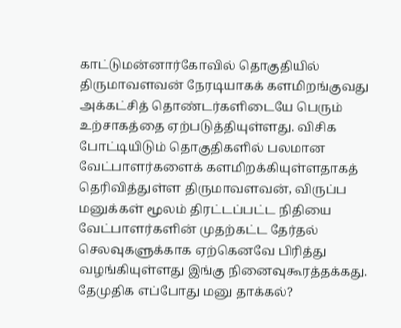காட்டுமன்னார்கோவில் தொகுதியில் திருமாவளவன் நேரடியாகக் களமிறங்குவது அக்கட்சித் தொண்டர்களிடையே பெரும் உற்சாகத்தை ஏற்படுத்தியுள்ளது. விசிக போட்டியிடும் தொகுதிகளில் பலமான வேட்பாளர்களைக் களமிறக்கியுள்ளதாகத் தெரிவித்துள்ள திருமாவளவன், விருப்ப மனுக்கள் மூலம் திரட்டப்பட்ட நிதியை வேட்பாளர்களின் முதற்கட்ட தேர்தல் செலவுகளுக்காக ஏற்கெனவே பிரித்து வழங்கியுள்ளது இங்கு நினைவுகூரத்தக்கது.
தேமுதிக எப்போது மனு தாக்கல்?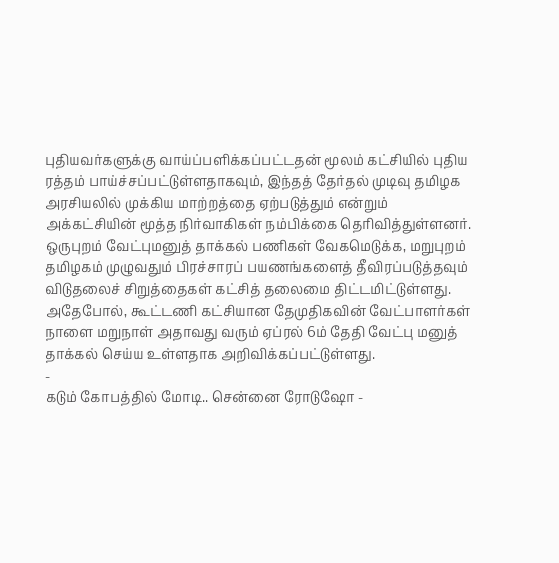புதியவர்களுக்கு வாய்ப்பளிக்கப்பட்டதன் மூலம் கட்சியில் புதிய ரத்தம் பாய்ச்சப்பட்டுள்ளதாகவும், இந்தத் தேர்தல் முடிவு தமிழக அரசியலில் முக்கிய மாற்றத்தை ஏற்படுத்தும் என்றும் அக்கட்சியின் மூத்த நிர்வாகிகள் நம்பிக்கை தெரிவித்துள்ளனர். ஒருபுறம் வேட்புமனுத் தாக்கல் பணிகள் வேகமெடுக்க, மறுபுறம் தமிழகம் முழுவதும் பிரச்சாரப் பயணங்களைத் தீவிரப்படுத்தவும் விடுதலைச் சிறுத்தைகள் கட்சித் தலைமை திட்டமிட்டுள்ளது.
அதேபோல், கூட்டணி கட்சியான தேமுதிகவின் வேட்பாளர்கள் நாளை மறுநாள் அதாவது வரும் ஏப்ரல் 6ம் தேதி வேட்பு மனுத் தாக்கல் செய்ய உள்ளதாக அறிவிக்கப்பட்டுள்ளது.
-
கடும் கோபத்தில் மோடி.. சென்னை ரோடுஷோ -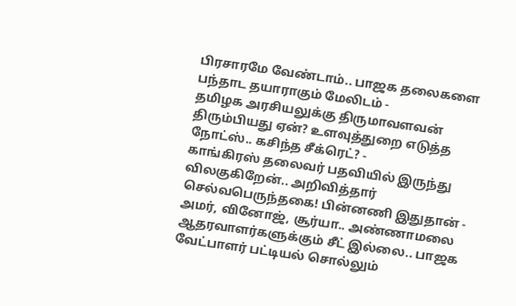பிரசாரமே வேண்டாம்.. பாஜக தலைகளை பந்தாட தயாராகும் மேலிடம் -
தமிழக அரசியலுக்கு திருமாவளவன் திரும்பியது ஏன்? உளவுத்துறை எடுத்த நோட்ஸ்.. கசிந்த சீக்ரெட்? -
காங்கிரஸ் தலைவர் பதவியில் இருந்து விலகுகிறேன்.. அறிவித்தார் செல்வபெருந்தகை! பின்னணி இதுதான் -
அமர், வினோஜ், சூர்யா.. அண்ணாமலை ஆதரவாளர்களுக்கும் சீட் இல்லை.. பாஜக வேட்பாளர் பட்டியல் சொல்லும்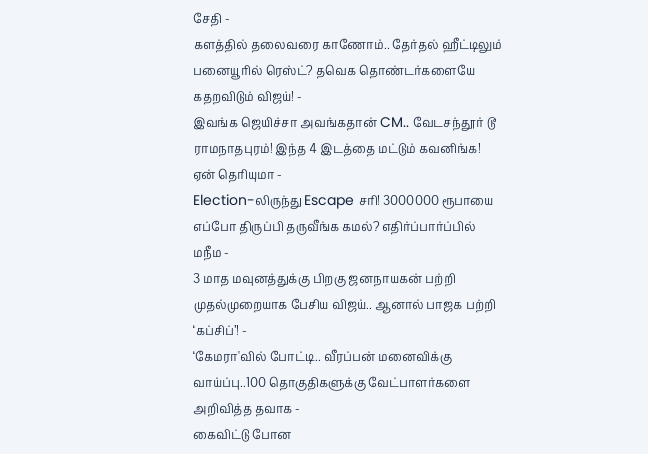சேதி -
களத்தில் தலைவரை காணோம்.. தேர்தல் ஹீட்டிலும் பனையூரில் ரெஸ்ட்? தவெக தொண்டர்களையே கதறவிடும் விஜய்! -
இவங்க ஜெயிச்சா அவங்கதான் CM.. வேடசந்தூர் டூ ராமநாதபுரம்! இந்த 4 இடத்தை மட்டும் கவனிங்க! ஏன் தெரியுமா -
Election-லிருந்து Escape சரி! 3000000 ரூபாயை எப்போ திருப்பி தருவீங்க கமல்? எதிர்ப்பார்ப்பில் மநீம -
3 மாத மவுனத்துக்கு பிறகு ஜனநாயகன் பற்றி முதல்முறையாக பேசிய விஜய்.. ஆனால் பாஜக பற்றி ‘கப்சிப்’! -
‘கேமரா'வில் போட்டி.. வீரப்பன் மனைவிக்கு வாய்ப்பு..100 தொகுதிகளுக்கு வேட்பாளர்களை அறிவித்த தவாக -
கைவிட்டு போன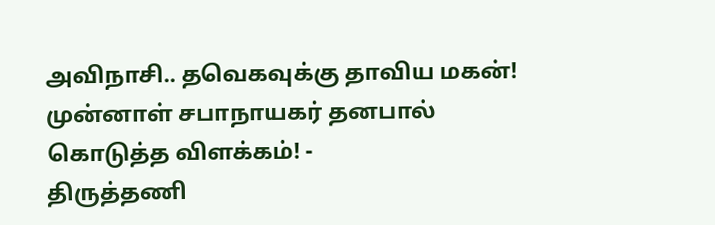அவிநாசி.. தவெகவுக்கு தாவிய மகன்! முன்னாள் சபாநாயகர் தனபால் கொடுத்த விளக்கம்! -
திருத்தணி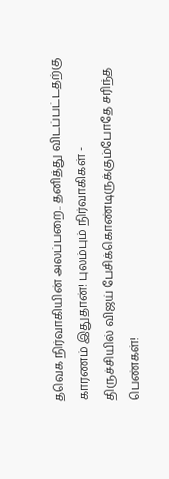தவெக நிர்வாகியின் அலப்பறை.. தனித்து விடப்பட்டதற்கு காரணம் இதுதான்! புலம்பும் நிர்வாகிகள் -
திருச்சியில் விஜய் பேசிக்கொண்டிருக்கும்போதே சரிந்த பெண்கள்!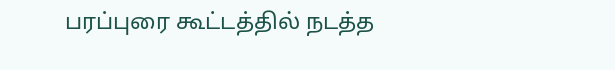பரப்புரை கூட்டத்தில் நடத்த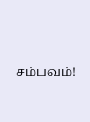சம்பவம்!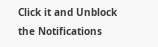Click it and Unblock the Notifications